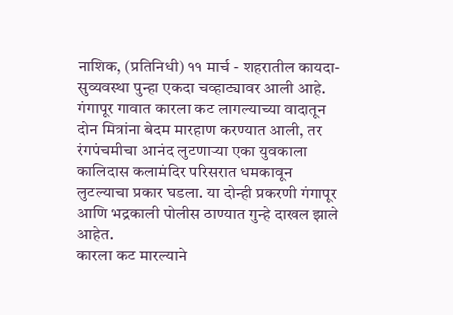नाशिक, (प्रतिनिधी) ११ मार्च - शहरातील कायदा-सुव्यवस्था पुन्हा एकदा चव्हाट्यावर आली आहे. गंगापूर गावात कारला कट लागल्याच्या वादातून दोन मित्रांना बेदम मारहाण करण्यात आली, तर रंगपंचमीचा आनंद लुटणाऱ्या एका युवकाला कालिदास कलामंदिर परिसरात धमकावून लुटल्याचा प्रकार घडला. या दोन्ही प्रकरणी गंगापूर आणि भद्रकाली पोलीस ठाण्यात गुन्हे दाखल झाले आहेत.
कारला कट मारल्याने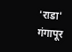'राडा'
गंगापूर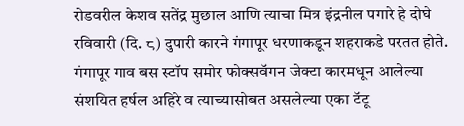रोडवरील केशव सतेंद्र मुछाल आणि त्याचा मित्र इंद्रनील पगारे हे दोघे रविवारी (दि. ८) दुपारी कारने गंगापूर धरणाकडून शहराकडे परतत होते. गंगापूर गाव बस स्टॉप समोर फोक्सवॅगन जेक्टा कारमधून आलेल्या संशयित हर्षल अहिरे व त्याच्यासोबत असलेल्या एका टॅटू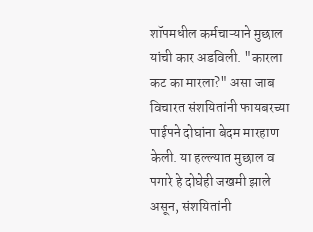शॉपमधील कर्मचाऱ्याने मुछाल यांची कार अडविली. "कारला कट का मारला?" असा जाब विचारत संशयितांनी फायबरच्या पाईपने दोघांना बेदम मारहाण केली. या हल्ल्यात मुछाल व पगारे हे दोघेही जखमी झाले असून, संशयितांनी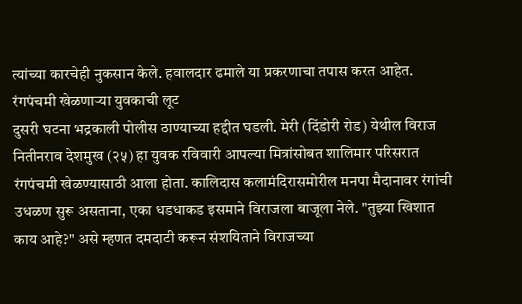त्यांच्या कारचेही नुकसान केले. हवालदार ढमाले या प्रकरणाचा तपास करत आहेत.
रंगपंचमी खेळणाऱ्या युवकाची लूट
दुसरी घटना भद्रकाली पोलीस ठाण्याच्या हद्दीत घडली. मेरी (दिंडोरी रोड) येथील विराज नितीनराव देशमुख (२५) हा युवक रविवारी आपल्या मित्रांसोबत शालिमार परिसरात रंगपंचमी खेळण्यासाठी आला होता. कालिदास कलामंदिरासमोरील मनपा मैदानावर रंगांची उधळण सुरू असताना, एका धडधाकड इसमाने विराजला बाजूला नेले. "तुझ्या खिशात काय आहे?" असे म्हणत दमदाटी करून संशयिताने विराजच्या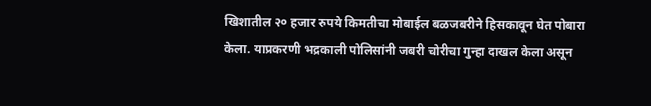खिशातील २० हजार रुपये किमतीचा मोबाईल बळजबरीने हिसकावून घेत पोबारा केला. याप्रकरणी भद्रकाली पोलिसांनी जबरी चोरीचा गुन्हा दाखल केला असून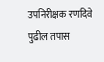उपनिरीक्षक रणदिवे पुढील तपास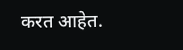करत आहेत.